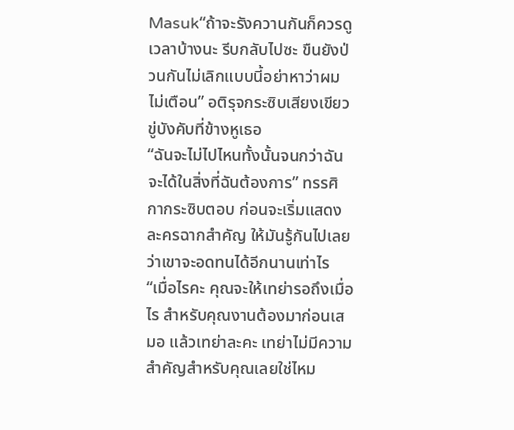Masuk“ถ้าจะรังควานกันก็ควรดูเวลาบ้างนะ รีบกลับไปซะ ขืนยังป่วนกันไม่เลิกแบบนี้อย่าหาว่าผมไม่เตือน” อติรุจกระซิบเสียงเขียวขู่บังคับที่ข้างหูเธอ
“ฉันจะไม่ไปไหนทั้งนั้นจนกว่าฉันจะได้ในสิ่งที่ฉันต้องการ” ทรรศิกากระซิบตอบ ก่อนจะเริ่มแสดงละครฉากสำคัญ ให้มันรู้กันไปเลยว่าเขาจะอดทนได้อีกนานเท่าไร
“เมื่อไรคะ คุณจะให้เทย่ารอถึงเมื่อไร สำหรับคุณงานต้องมาก่อนเสมอ แล้วเทย่าละคะ เทย่าไม่มีความสำคัญสำหรับคุณเลยใช่ไหม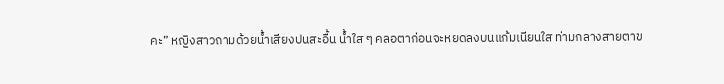คะ” หญิงสาวถามด้วยน้ำเสียงปนสะอื้น น้ำใส ๆ คลอตาก่อนจะหยดลงบนแก้มเนียนใส ท่ามกลางสายตาข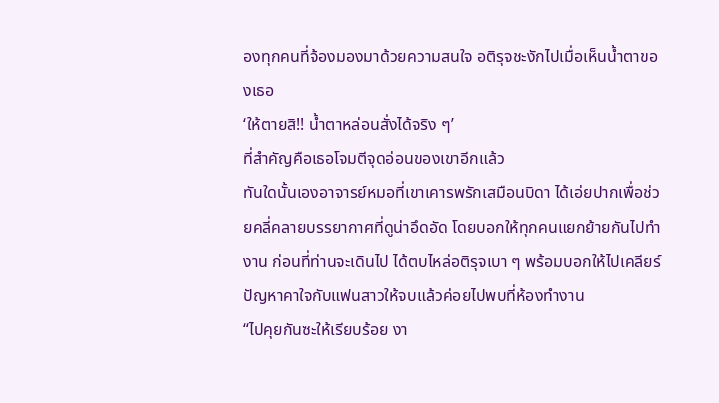องทุกคนที่จ้องมองมาด้วยความสนใจ อติรุจชะงักไปเมื่อเห็นน้ำตาของเธอ
‘ให้ตายสิ!! น้ำตาหล่อนสั่งได้จริง ๆ’
ที่สำคัญคือเธอโจมตีจุดอ่อนของเขาอีกแล้ว
ทันใดนั้นเองอาจารย์หมอที่เขาเคารพรักเสมือนบิดา ได้เอ่ยปากเพื่อช่วยคลี่คลายบรรยากาศที่ดูน่าอึดอัด โดยบอกให้ทุกคนแยกย้ายกันไปทำงาน ก่อนที่ท่านจะเดินไป ได้ตบไหล่อติรุจเบา ๆ พร้อมบอกให้ไปเคลียร์ปัญหาคาใจกับแฟนสาวให้จบแล้วค่อยไปพบที่ห้องทำงาน
“ไปคุยกันซะให้เรียบร้อย งา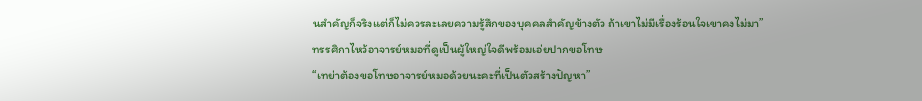นสำคัญก็จริงแต่ก็ไม่ควรละเลยความรู้สึกของบุคคลสำคัญข้างตัว ถ้าเขาไม่มีเรื่องร้อนใจเขาคงไม่มา”
ทรรศิกาไหว้อาจารย์หมอที่ดูเป็นผู้ใหญ่ใจดีพร้อมเอ่ยปากขอโทษ
“เทย่าต้องขอโทษอาจารย์หมอด้วยนะคะที่เป็นตัวสร้างปัญหา”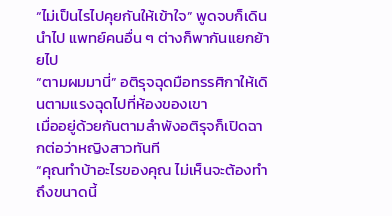“ไม่เป็นไรไปคุยกันให้เข้าใจ” พูดจบก็เดินนำไป แพทย์คนอื่น ๆ ต่างก็พากันแยกย้ายไป
“ตามผมมานี่” อติรุจฉุดมือทรรศิกาให้เดินตามแรงฉุดไปที่ห้องของเขา
เมื่ออยู่ด้วยกันตามลำพังอติรุจก็เปิดฉากต่อว่าหญิงสาวทันที
“คุณทำบ้าอะไรของคุณ ไม่เห็นจะต้องทำถึงขนาดนี้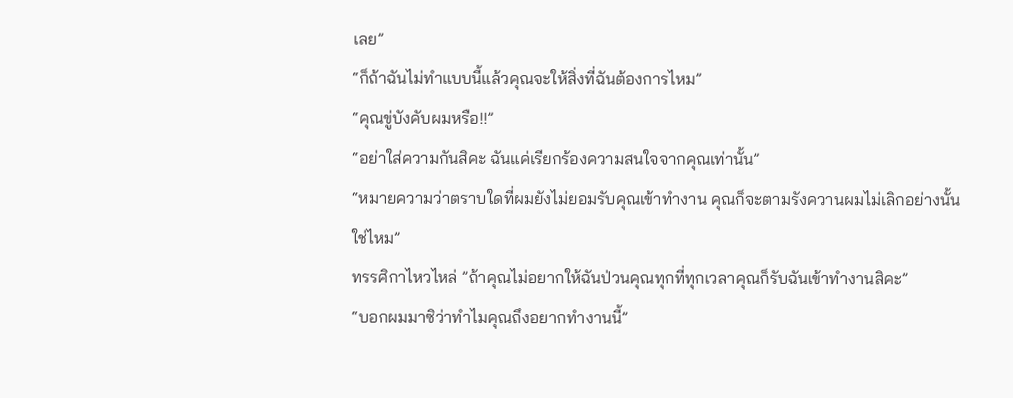เลย”
“ก็ถ้าฉันไม่ทำแบบนี้แล้วคุณจะให้สิ่งที่ฉันต้องการไหม”
“คุณขู่บังคับผมหรือ!!”
“อย่าใส่ความกันสิคะ ฉันแค่เรียกร้องความสนใจจากคุณเท่านั้น”
“หมายความว่าตราบใดที่ผมยังไม่ยอมรับคุณเข้าทำงาน คุณก็จะตามรังควานผมไม่เลิกอย่างนั้นใช่ไหม”
ทรรศิกาไหวไหล่ ”ถ้าคุณไม่อยากให้ฉันป่วนคุณทุกที่ทุกเวลาคุณก็รับฉันเข้าทำงานสิคะ”
“บอกผมมาซิว่าทำไมคุณถึงอยากทำงานนี้”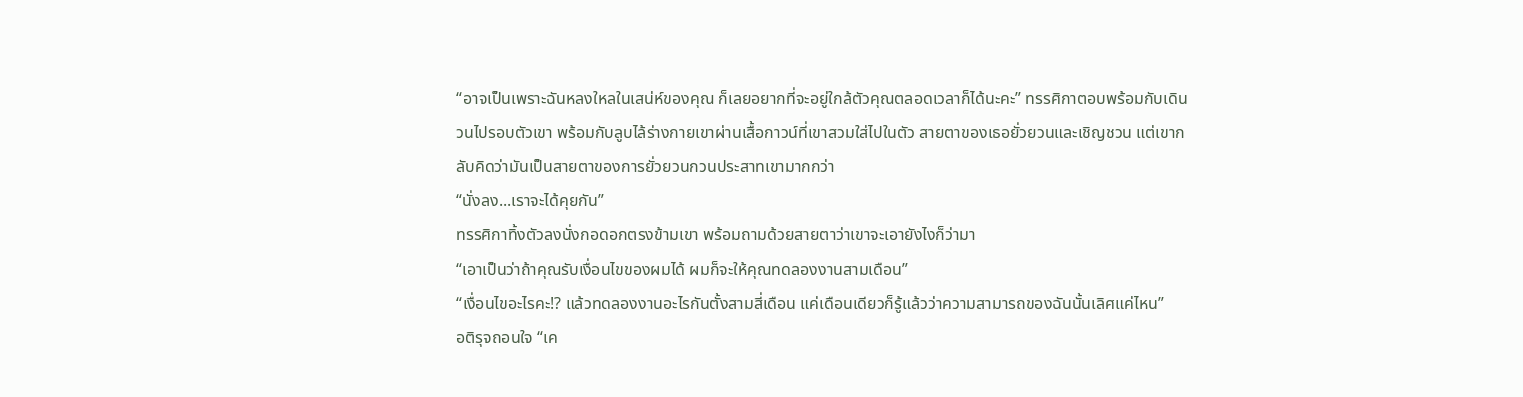“อาจเป็นเพราะฉันหลงใหลในเสน่ห์ของคุณ ก็เลยอยากที่จะอยู่ใกล้ตัวคุณตลอดเวลาก็ได้นะคะ” ทรรศิกาตอบพร้อมกับเดินวนไปรอบตัวเขา พร้อมกับลูบไล้ร่างกายเขาผ่านเสื้อกาวน์ที่เขาสวมใส่ไปในตัว สายตาของเธอยั่วยวนและเชิญชวน แต่เขากลับคิดว่ามันเป็นสายตาของการยั่วยวนกวนประสาทเขามากกว่า
“นั่งลง...เราจะได้คุยกัน”
ทรรศิกาทิ้งตัวลงนั่งกอดอกตรงข้ามเขา พร้อมถามด้วยสายตาว่าเขาจะเอายังไงก็ว่ามา
“เอาเป็นว่าถ้าคุณรับเงื่อนไขของผมได้ ผมก็จะให้คุณทดลองงานสามเดือน”
“เงื่อนไขอะไรคะ!? แล้วทดลองงานอะไรกันตั้งสามสี่เดือน แค่เดือนเดียวก็รู้แล้วว่าความสามารถของฉันนั้นเลิศแค่ไหน”
อติรุจถอนใจ “เค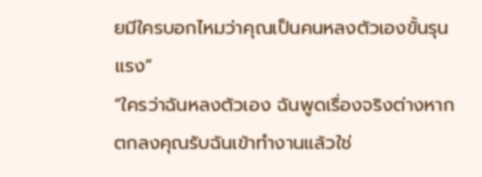ยมีใครบอกไหมว่าคุณเป็นคนหลงตัวเองขั้นรุนแรง”
“ใครว่าฉันหลงตัวเอง ฉันพูดเรื่องจริงต่างหาก ตกลงคุณรับฉันเข้าทำงานแล้วใช่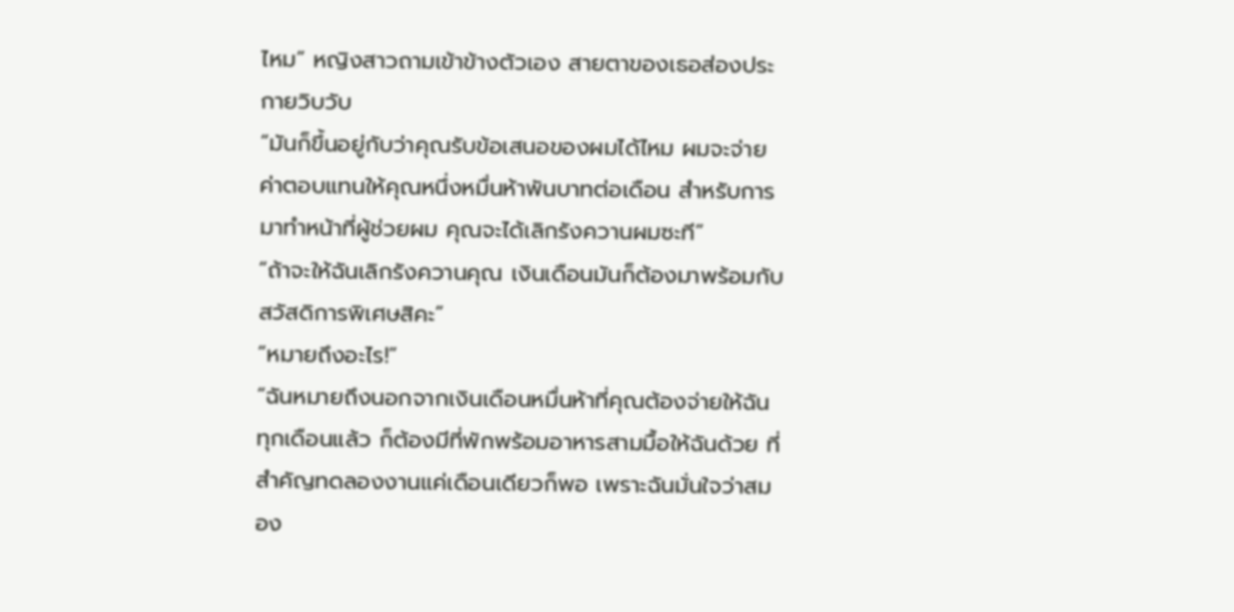ไหม” หญิงสาวถามเข้าข้างตัวเอง สายตาของเธอส่องประกายวิบวับ
“มันก็ขึ้นอยู่กับว่าคุณรับข้อเสนอของผมได้ไหม ผมจะจ่ายค่าตอบแทนให้คุณหนึ่งหมื่นห้าพันบาทต่อเดือน สำหรับการมาทำหน้าที่ผู้ช่วยผม คุณจะได้เลิกรังควานผมซะที”
“ถ้าจะให้ฉันเลิกรังควานคุณ เงินเดือนมันก็ต้องมาพร้อมกับสวัสดิการพิเศษสิคะ”
“หมายถึงอะไร!”
“ฉันหมายถึงนอกจากเงินเดือนหมื่นห้าที่คุณต้องจ่ายให้ฉันทุกเดือนแล้ว ก็ต้องมีที่พักพร้อมอาหารสามมื้อให้ฉันด้วย ที่สำคัญทดลองงานแค่เดือนเดียวก็พอ เพราะฉันมั่นใจว่าสมอง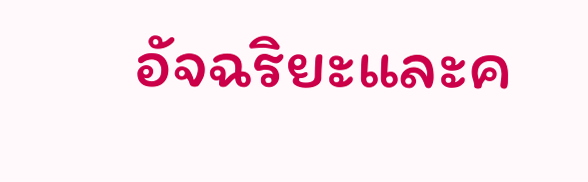อัจฉริยะและค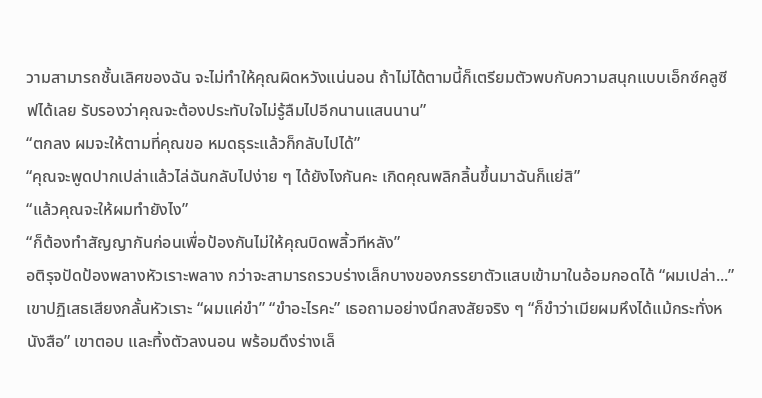วามสามารถชั้นเลิศของฉัน จะไม่ทำให้คุณผิดหวังแน่นอน ถ้าไม่ได้ตามนี้ก็เตรียมตัวพบกับความสนุกแบบเอ็กซ์คลูซีฟได้เลย รับรองว่าคุณจะต้องประทับใจไม่รู้ลืมไปอีกนานแสนนาน”
“ตกลง ผมจะให้ตามที่คุณขอ หมดธุระแล้วก็กลับไปได้”
“คุณจะพูดปากเปล่าแล้วไล่ฉันกลับไปง่าย ๆ ได้ยังไงกันคะ เกิดคุณพลิกลิ้นขึ้นมาฉันก็แย่สิ”
“แล้วคุณจะให้ผมทำยังไง”
“ก็ต้องทำสัญญากันก่อนเพื่อป้องกันไม่ให้คุณบิดพลิ้วทีหลัง”
อติรุจปัดป้องพลางหัวเราะพลาง กว่าจะสามารถรวบร่างเล็กบางของภรรยาตัวแสบเข้ามาในอ้อมกอดได้ “ผมเปล่า...” เขาปฏิเสธเสียงกลั้นหัวเราะ “ผมแค่ขำ” “ขำอะไรคะ” เธอถามอย่างนึกสงสัยจริง ๆ “ก็ขำว่าเมียผมหึงได้แม้กระทั่งหนังสือ” เขาตอบ และทิ้งตัวลงนอน พร้อมดึงร่างเล็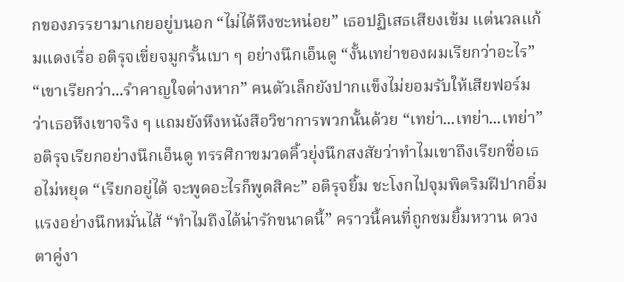กของภรรยามาเกยอยู่บนอก “ไม่ได้หึงซะหน่อย” เธอปฏิเสธเสียงเข้ม แต่นวลแก้มแดงเรื่อ อติรุจเขี่ยจมูกรั้นเบา ๆ อย่างนึกเอ็นดู “งั้นเทย่าของผมเรียกว่าอะไร” “เขาเรียกว่า...รำคาญใจต่างหาก” คนตัวเล็กยังปากแข็งไม่ยอมรับให้เสียฟอร์มว่าเธอหึงเขาจริง ๆ แถมยังหึงหนังสือวิชาการพวกนั้นด้วย “เทย่า...เทย่า...เทย่า” อติรุจเรียกอย่างนึกเอ็นดู ทรรศิกาขมวดคิ้วยุ่งนึกสงสัยว่าทำไมเขาถึงเรียกชื่อเธอไม่หยุด “เรียกอยู่ได้ จะพูดอะไรก็พูดสิคะ” อติรุจยิ้ม ชะโงกไปจุมพิตริมฝีปากอิ่มแรงอย่างนึกหมั่นไส้ “ทำไมถึงได้น่ารักขนาดนี้” คราวนี้คนที่ถูกชมยิ้มหวาน ดวงตาคู่งา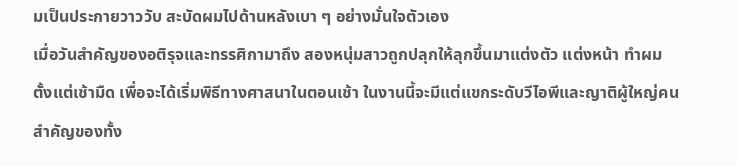มเป็นประกายวาววับ สะบัดผมไปด้านหลังเบา ๆ อย่างมั่นใจตัวเอง
เมื่อวันสำคัญของอติรุจและทรรศิกามาถึง สองหนุ่มสาวถูกปลุกให้ลุกขึ้นมาแต่งตัว แต่งหน้า ทำผมตั้งแต่เช้ามืด เพื่อจะได้เริ่มพิธีทางศาสนาในตอนเช้า ในงานนี้จะมีแต่แขกระดับวีไอพีและญาติผู้ใหญ่คนสำคัญของทั้ง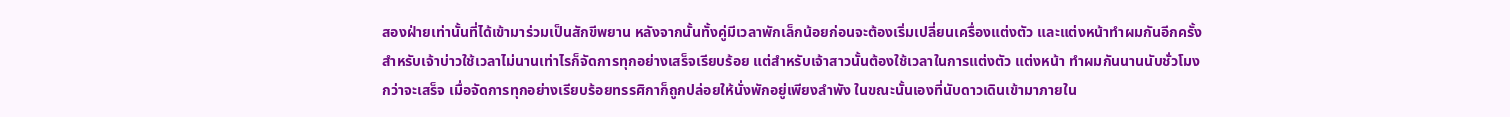สองฝ่ายเท่านั้นที่ได้เข้ามาร่วมเป็นสักขีพยาน หลังจากนั้นทั้งคู่มีเวลาพักเล็กน้อยก่อนจะต้องเริ่มเปลี่ยนเครื่องแต่งตัว และแต่งหน้าทำผมกันอีกครั้ง สำหรับเจ้าบ่าวใช้เวลาไม่นานเท่าไรก็จัดการทุกอย่างเสร็จเรียบร้อย แต่สำหรับเจ้าสาวนั้นต้องใช้เวลาในการแต่งตัว แต่งหน้า ทำผมกันนานนับชั่วโมงกว่าจะเสร็จ เมื่อจัดการทุกอย่างเรียบร้อยทรรศิกาก็ถูกปล่อยให้นั่งพักอยู่เพียงลำพัง ในขณะนั้นเองที่นับดาวเดินเข้ามาภายใน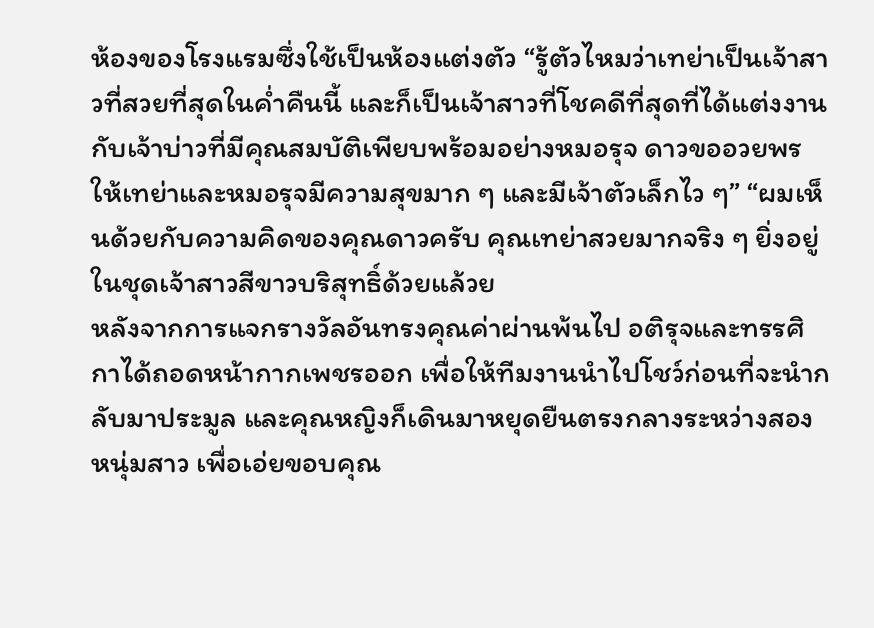ห้องของโรงแรมซึ่งใช้เป็นห้องแต่งตัว “รู้ตัวไหมว่าเทย่าเป็นเจ้าสาวที่สวยที่สุดในค่ำคืนนี้ และก็เป็นเจ้าสาวที่โชคดีที่สุดที่ได้แต่งงานกับเจ้าบ่าวที่มีคุณสมบัติเพียบพร้อมอย่างหมอรุจ ดาวขออวยพรให้เทย่าและหมอรุจมีความสุขมาก ๆ และมีเจ้าตัวเล็กไว ๆ” “ผมเห็นด้วยกับความคิดของคุณดาวครับ คุณเทย่าสวยมากจริง ๆ ยิ่งอยู่ในชุดเจ้าสาวสีขาวบริสุทธิ์ด้วยแล้วย
หลังจากการแจกรางวัลอันทรงคุณค่าผ่านพ้นไป อติรุจและทรรศิกาได้ถอดหน้ากากเพชรออก เพื่อให้ทีมงานนำไปโชว์ก่อนที่จะนำกลับมาประมูล และคุณหญิงก็เดินมาหยุดยืนตรงกลางระหว่างสองหนุ่มสาว เพื่อเอ่ยขอบคุณ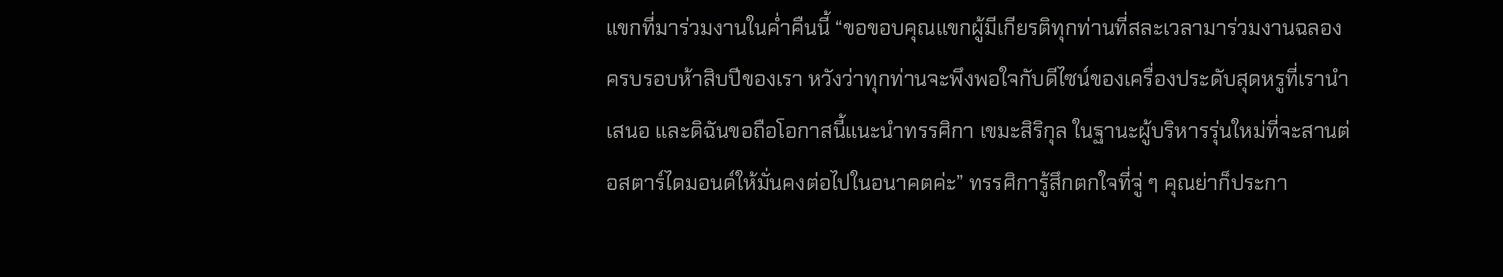แขกที่มาร่วมงานในค่ำคืนนี้ “ขอขอบคุณแขกผู้มีเกียรติทุกท่านที่สละเวลามาร่วมงานฉลองครบรอบห้าสิบปีของเรา หวังว่าทุกท่านจะพึงพอใจกับดีไซน์ของเครื่องประดับสุดหรูที่เรานำเสนอ และดิฉันขอถือโอกาสนี้แนะนำทรรศิกา เขมะสิริกุล ในฐานะผู้บริหารรุ่นใหม่ที่จะสานต่อสตาร์ไดมอนด์ให้มั่นคงต่อไปในอนาคตค่ะ” ทรรศิการู้สึกตกใจที่จู่ ๆ คุณย่าก็ประกา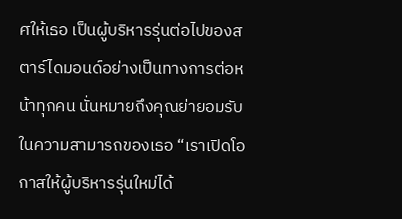ศให้เธอ เป็นผู้บริหารรุ่นต่อไปของสตาร์ไดมอนด์อย่างเป็นทางการต่อหน้าทุกคน นั่นหมายถึงคุณย่ายอมรับในความสามารถของเธอ “เราเปิดโอกาสให้ผู้บริหารรุ่นใหม่ได้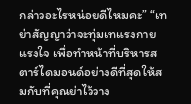กล่าวอะไรหน่อยดีไหมคะ” “เทย่าสัญญาว่าจะทุ่มเทแรงกายแรงใจ เพื่อทำหน้าที่บริหารสตาร์ไดมอนด์อย่างดีที่สุดให้สมกับที่คุณย่าไว้วาง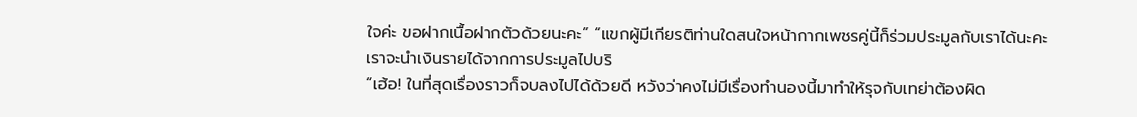ใจค่ะ ขอฝากเนื้อฝากตัวด้วยนะคะ” “แขกผู้มีเกียรติท่านใดสนใจหน้ากากเพชรคู่นี้ก็ร่วมประมูลกับเราได้นะคะ เราจะนำเงินรายได้จากการประมูลไปบริ
“เฮ้อ! ในที่สุดเรื่องราวก็จบลงไปได้ด้วยดี หวังว่าคงไม่มีเรื่องทำนองนี้มาทำให้รุจกับเทย่าต้องผิด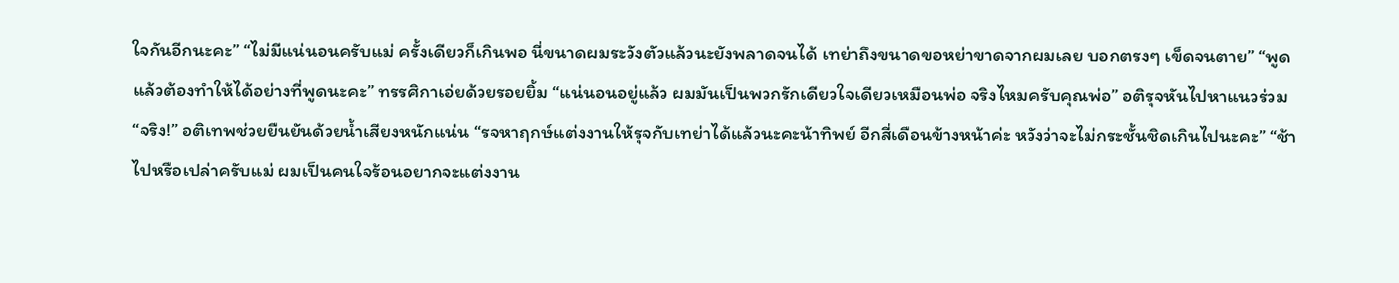ใจกันอีกนะคะ” “ไม่มีแน่นอนครับแม่ ครั้งเดียวก็เกินพอ นี่ขนาดผมระวังตัวแล้วนะยังพลาดจนได้ เทย่าถึงขนาดขอหย่าขาดจากผมเลย บอกตรงๆ เข็ดจนตาย” “พูดแล้วต้องทำให้ได้อย่างที่พูดนะคะ” ทรรศิกาเอ่ยด้วยรอยยิ้ม “แน่นอนอยู่แล้ว ผมมันเป็นพวกรักเดียวใจเดียวเหมือนพ่อ จริงไหมครับคุณพ่อ” อติรุจหันไปหาแนวร่วม “จริง!” อติเทพช่วยยืนยันด้วยน้ำเสียงหนักแน่น “รจหาฤกษ์แต่งงานให้รุจกับเทย่าได้แล้วนะคะน้าทิพย์ อีกสี่เดือนข้างหน้าค่ะ หวังว่าจะไม่กระชั้นชิดเกินไปนะคะ” “ช้าไปหรือเปล่าครับแม่ ผมเป็นคนใจร้อนอยากจะแต่งงาน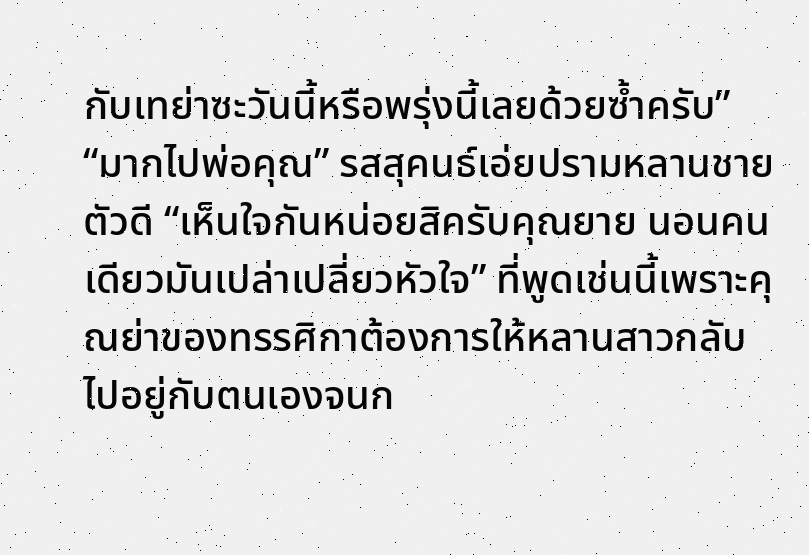กับเทย่าซะวันนี้หรือพรุ่งนี้เลยด้วยซ้ำครับ” “มากไปพ่อคุณ” รสสุคนธ์เอ่ยปรามหลานชายตัวดี “เห็นใจกันหน่อยสิครับคุณยาย นอนคนเดียวมันเปล่าเปลี่ยวหัวใจ” ที่พูดเช่นนี้เพราะคุณย่าของทรรศิกาต้องการให้หลานสาวกลับไปอยู่กับตนเองจนก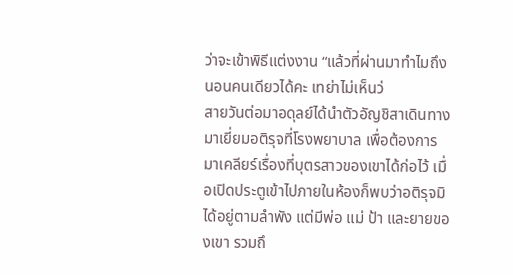ว่าจะเข้าพิธีแต่งงาน “แล้วที่ผ่านมาทำไมถึงนอนคนเดียวได้คะ เทย่าไม่เห็นว่
สายวันต่อมาอดุลย์ได้นำตัวอัญชิสาเดินทางมาเยี่ยมอติรุจที่โรงพยาบาล เพื่อต้องการมาเคลียร์เรื่องที่บุตรสาวของเขาได้ก่อไว้ เมื่อเปิดประตูเข้าไปภายในห้องก็พบว่าอติรุจมิได้อยู่ตามลำพัง แต่มีพ่อ แม่ ป้า และยายของเขา รวมถึ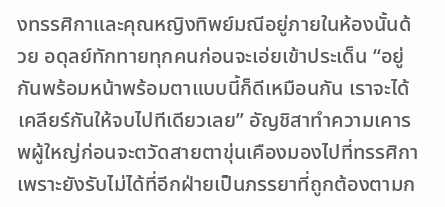งทรรศิกาและคุณหญิงทิพย์มณีอยู่ภายในห้องนั้นด้วย อดุลย์ทักทายทุกคนก่อนจะเอ่ยเข้าประเด็น “อยู่กันพร้อมหน้าพร้อมตาแบบนี้ก็ดีเหมือนกัน เราจะได้เคลียร์กันให้จบไปทีเดียวเลย” อัญชิสาทำความเคารพผู้ใหญ่ก่อนจะตวัดสายตาขุ่นเคืองมองไปที่ทรรศิกา เพราะยังรับไม่ได้ที่อีกฝ่ายเป็นภรรยาที่ถูกต้องตามก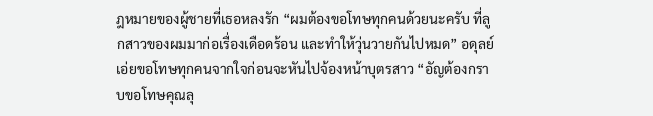ฎหมายของผู้ชายที่เธอหลงรัก “ผมต้องขอโทษทุกคนด้วยนะครับ ที่ลูกสาวของผมมาก่อเรื่องเดือดร้อน และทำให้วุ่นวายกันไปหมด” อดุลย์เอ่ยขอโทษทุกคนจากใจก่อนจะหันไปจ้องหน้าบุตรสาว “อัญต้องกราบขอโทษคุณลุ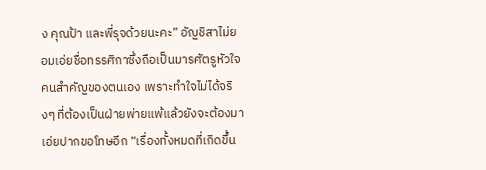ง คุณป้า และพี่รุจด้วยนะคะ” อัญชิสาไม่ยอมเอ่ยชื่อทรรศิกาซึ่งถือเป็นมารศัตรูหัวใจคนสำคัญของตนเอง เพราะทำใจไม่ได้จริงๆ ที่ต้องเป็นฝ่ายพ่ายแพ้แล้วยังจะต้องมาเอ่ยปากขอโทษอีก “เรื่องทั้งหมดที่เกิดขึ้น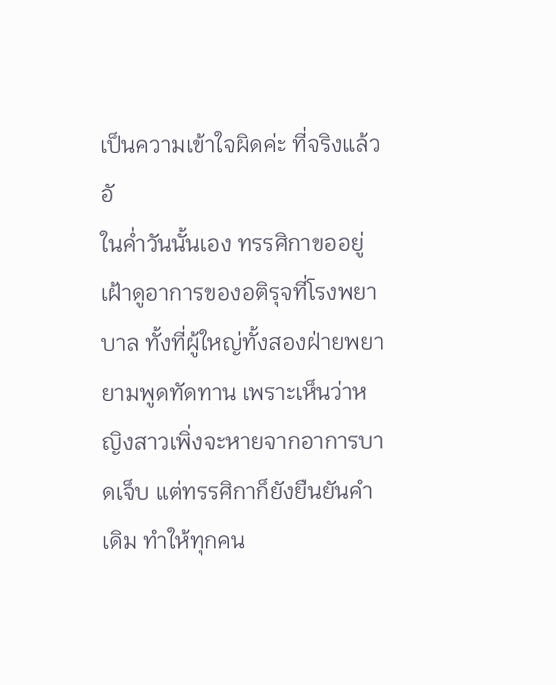เป็นความเข้าใจผิดค่ะ ที่จริงแล้วอั
ในค่ำวันนั้นเอง ทรรศิกาขออยู่เฝ้าดูอาการของอติรุจที่โรงพยาบาล ทั้งที่ผู้ใหญ่ทั้งสองฝ่ายพยายามพูดทัดทาน เพราะเห็นว่าหญิงสาวเพิ่งจะหายจากอาการบาดเจ็บ แต่ทรรศิกาก็ยังยืนยันคำเดิม ทำให้ทุกคน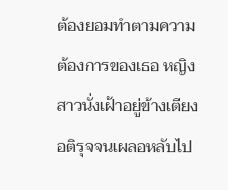ต้องยอมทำตามความต้องการของเธอ หญิงสาวนั่งเฝ้าอยู่ข้างเตียงอติรุจจนเผลอหลับไป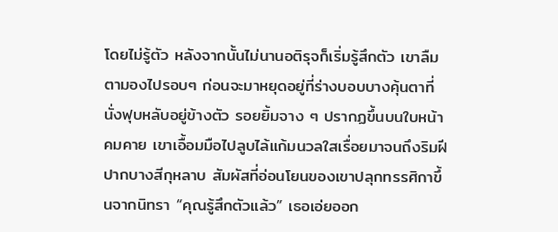โดยไม่รู้ตัว หลังจากนั้นไม่นานอติรุจก็เริ่มรู้สึกตัว เขาลืมตามองไปรอบๆ ก่อนจะมาหยุดอยู่ที่ร่างบอบบางคุ้นตาที่นั่งฟุบหลับอยู่ข้างตัว รอยยิ้มจาง ๆ ปรากฏขึ้นบนใบหน้าคมคาย เขาเอื้อมมือไปลูบไล้แก้มนวลใสเรื่อยมาจนถึงริมฝีปากบางสีกุหลาบ สัมผัสที่อ่อนโยนของเขาปลุกทรรศิกาขึ้นจากนิทรา “คุณรู้สึกตัวแล้ว” เธอเอ่ยออก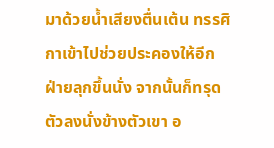มาด้วยน้ำเสียงตื่นเต้น ทรรศิกาเข้าไปช่วยประคองให้อีกฝ่ายลุกขึ้นนั่ง จากนั้นก็ทรุดตัวลงนั่งข้างตัวเขา อ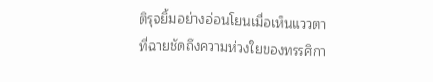ติรุจยิ้มอย่างอ่อนโยนเมื่อเห็นแววตาที่ฉายชัดถึงความห่วงใยของทรรศิกา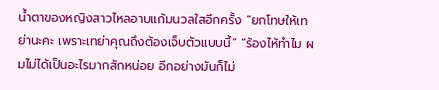น้ำตาของหญิงสาวไหลอาบแก้มนวลใสอีกครั้ง “ยกโทษให้เทย่านะคะ เพราะเทย่าคุณถึงต้องเจ็บตัวแบบนี้” “ร้องไห้ทำไม ผมไม่ได้เป็นอะไรมากสักหน่อย อีกอย่างมันก็ไม่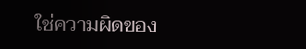ใช่ความผิดของ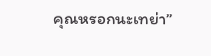คุณหรอกนะเทย่า”